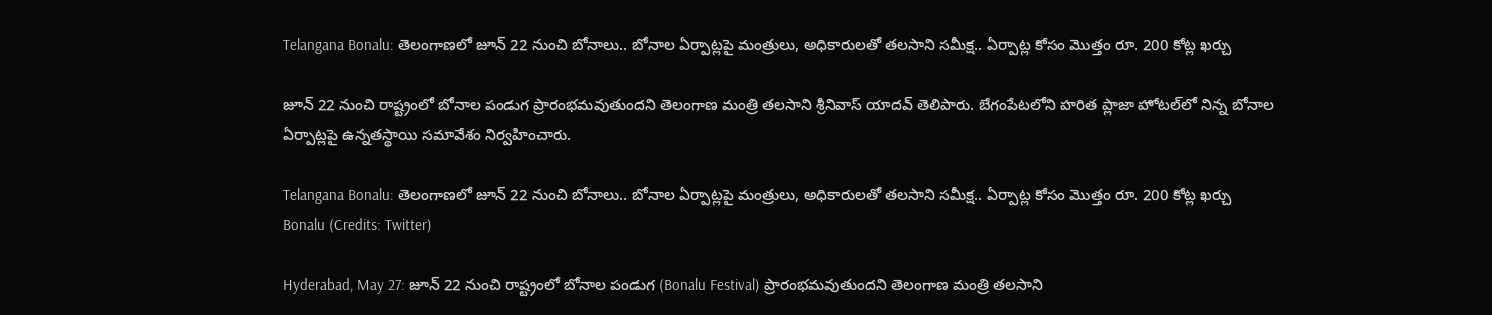Telangana Bonalu: తెలంగాణలో జూన్ 22 నుంచి బోనాలు.. బోనాల ఏర్పాట్లపై మంత్రులు, అధికారులతో తలసాని సమీక్ష.. ఏర్పాట్ల కోసం మొత్తం రూ. 200 కోట్ల ఖర్చు

జూన్ 22 నుంచి రాష్ట్రంలో బోనాల పండుగ ప్రారంభమవుతుందని తెలంగాణ మంత్రి తలసాని శ్రీనివాస్ యాదవ్ తెలిపారు. బేగంపేటలోని హరిత ప్లాజా హోటల్‌లో నిన్న బోనాల ఏర్పాట్లపై ఉన్నతస్థాయి సమావేశం నిర్వహించారు.

Telangana Bonalu: తెలంగాణలో జూన్ 22 నుంచి బోనాలు.. బోనాల ఏర్పాట్లపై మంత్రులు, అధికారులతో తలసాని సమీక్ష.. ఏర్పాట్ల కోసం మొత్తం రూ. 200 కోట్ల ఖర్చు
Bonalu (Credits: Twitter)

Hyderabad, May 27: జూన్ 22 నుంచి రాష్ట్రంలో బోనాల పండుగ (Bonalu Festival) ప్రారంభమవుతుందని తెలంగాణ మంత్రి తలసాని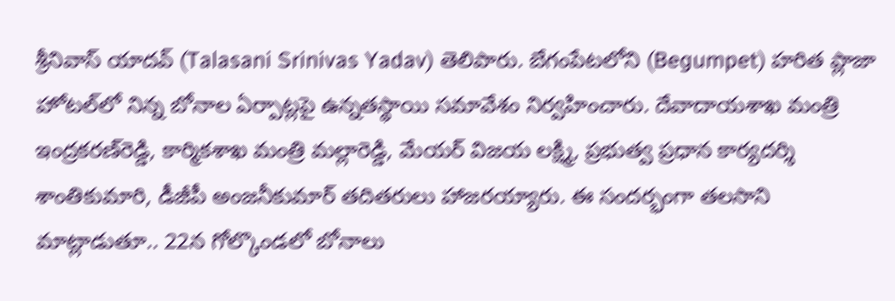శ్రీనివాస్ యాదవ్ (Talasani Srinivas Yadav) తెలిపారు. బేగంపేటలోని (Begumpet) హరిత ప్లాజా హోటల్‌లో నిన్న బోనాల ఏర్పాట్లపై ఉన్నతస్థాయి సమావేశం నిర్వహించారు. దేవాదాయశాఖ మంత్రి ఇంద్రకరణ్‌రెడ్డి, కార్మికశాఖ మంత్రి మల్లారెడ్డి, మేయర్ విజయ లక్ష్మి, ప్రభుత్వ ప్రధాన కార్యదర్శి శాంతికుమారి, డీజీపీ అంజనీకుమార్ తదితరులు హాజరయ్యారు. ఈ సందర్భంగా తలసాని మాట్లాడుతూ.. 22న గోల్కొండలో బోనాలు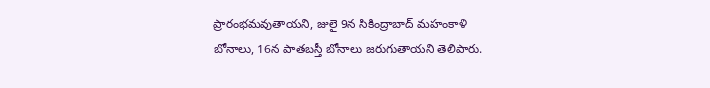ప్రారంభమవుతాయని, జులై 9న సికింద్రాబాద్ మహంకాళి బోనాలు, 16న పాతబస్తీ బోనాలు జరుగుతాయని తెలిపారు.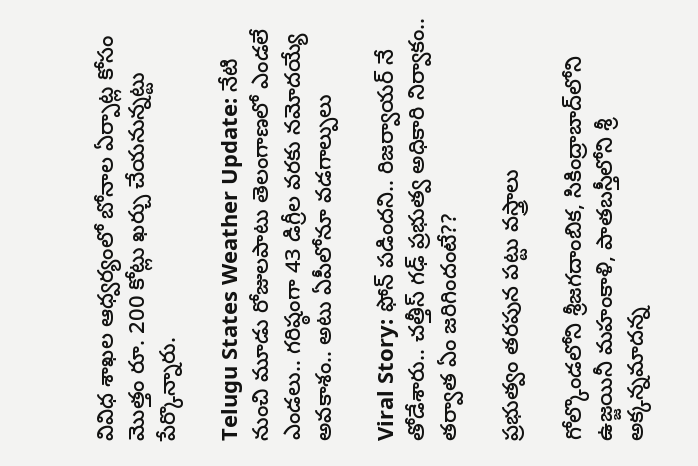వివిధ శాఖల ఆధ్వర్యంలో బోనాల ఏర్పాట్ల కోసం మొత్తం రూ. 200 కోట్లు ఖర్చు చేయనున్నట్టు పేర్కొన్నారు.

Telugu States Weather Update: నేటి నుంచి మూడు రోజులపాటు తెలంగాణలో ఎండలే ఎండలు.. గరిష్ఠంగా 43 డిగ్రీల వరకు నమోదయ్యే అవకాశం.. అటు ఏపీలోనూ వడగాల్పులు

Viral Story: ఫోన్ పడిందని.. రిజర్వాయర్ నే తోడేశారు.. చత్తీస్ గఢ్ ప్రభుత్వ అధికారి నిర్వాకం.. తర్వాత ఏం జరిగిందంటే??

ప్రభుత్వం తరపున పట్టు వస్త్రాలు

గోల్కొండలోని శ్రీజగదాంబిక, సికింద్రాబాద్‌లోని ఉజ్జయినీ మహంకాళి, పాతబస్తీలోని శ్రీ అక్కన్నమాదన్న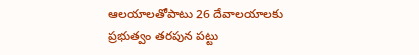ఆలయాలతోపాటు 26 దేవాలయాలకు ప్రభుత్వం తరపున పట్టు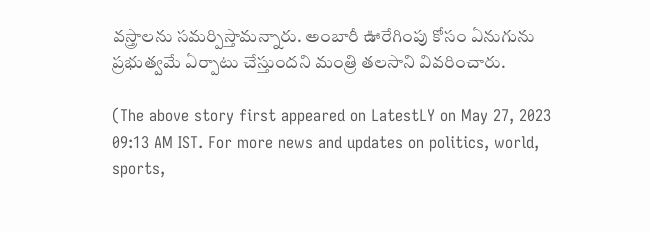వస్త్రాలను సమర్పిస్తామన్నారు. అంబారీ ఊరేగింపు కోసం ఏనుగును ప్రభుత్వమే ఏర్పాటు చేస్తుందని మంత్రి తలసాని వివరించారు.

(The above story first appeared on LatestLY on May 27, 2023 09:13 AM IST. For more news and updates on politics, world, sports,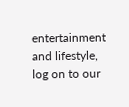entertainment and lifestyle, log on to our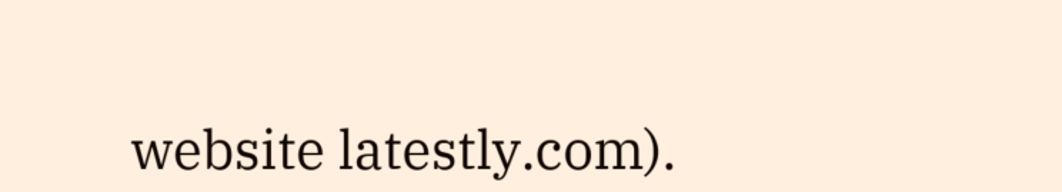website latestly.com).